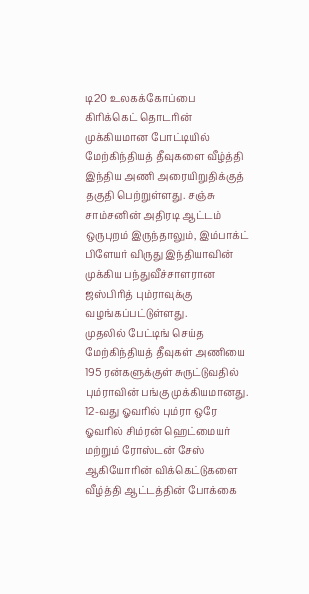டி20 உலகக்கோப்பை கிரிக்கெட் தொடரின் முக்கியமான போட்டியில் மேற்கிந்தியத் தீவுகளை வீழ்த்தி இந்திய அணி அரையிறுதிக்குத் தகுதி பெற்றுள்ளது. சஞ்சு சாம்சனின் அதிரடி ஆட்டம் ஒருபுறம் இருந்தாலும், இம்பாக்ட் பிளேயர் விருது இந்தியாவின் முக்கிய பந்துவீச்சாளரான ஜஸ்பிரித் பும்ராவுக்கு வழங்கப்பட்டுள்ளது.
முதலில் பேட்டிங் செய்த மேற்கிந்தியத் தீவுகள் அணியை 195 ரன்களுக்குள் சுருட்டுவதில் பும்ராவின் பங்கு முக்கியமானது. 12-வது ஓவரில் பும்ரா ஒரே ஓவரில் சிம்ரன் ஹெட்மையர் மற்றும் ரோஸ்டன் சேஸ் ஆகியோரின் விக்கெட்டுகளை வீழ்த்தி ஆட்டத்தின் போக்கை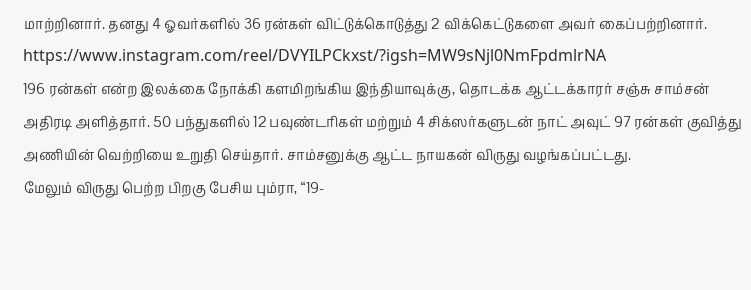மாற்றினார். தனது 4 ஓவர்களில் 36 ரன்கள் விட்டுக்கொடுத்து 2 விக்கெட்டுகளை அவர் கைப்பற்றினார்.
https://www.instagram.com/reel/DVYILPCkxst/?igsh=MW9sNjl0NmFpdmlrNA
196 ரன்கள் என்ற இலக்கை நோக்கி களமிறங்கிய இந்தியாவுக்கு, தொடக்க ஆட்டக்காரர் சஞ்சு சாம்சன் அதிரடி அளித்தார். 50 பந்துகளில் 12 பவுண்டரிகள் மற்றும் 4 சிக்ஸர்களுடன் நாட் அவுட் 97 ரன்கள் குவித்து அணியின் வெற்றியை உறுதி செய்தார். சாம்சனுக்கு ஆட்ட நாயகன் விருது வழங்கப்பட்டது.
மேலும் விருது பெற்ற பிறகு பேசிய பும்ரா, “19-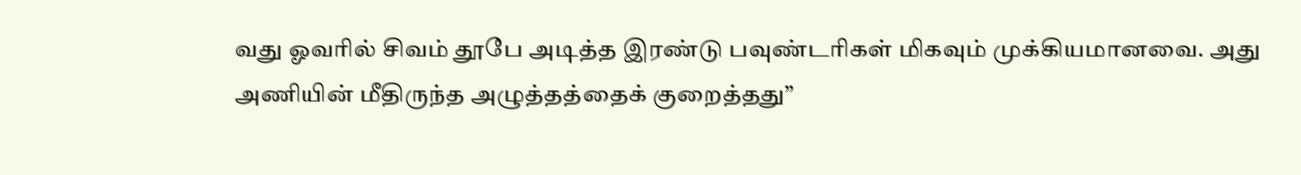வது ஓவரில் சிவம் தூபே அடித்த இரண்டு பவுண்டரிகள் மிகவும் முக்கியமானவை. அது அணியின் மீதிருந்த அழுத்தத்தைக் குறைத்தது”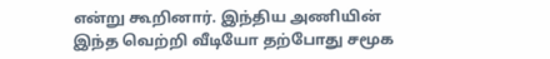என்று கூறினார். இந்திய அணியின் இந்த வெற்றி வீடியோ தற்போது சமூக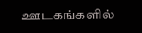ஊடகங்களில்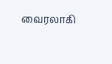வைரலாகி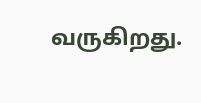வருகிறது.